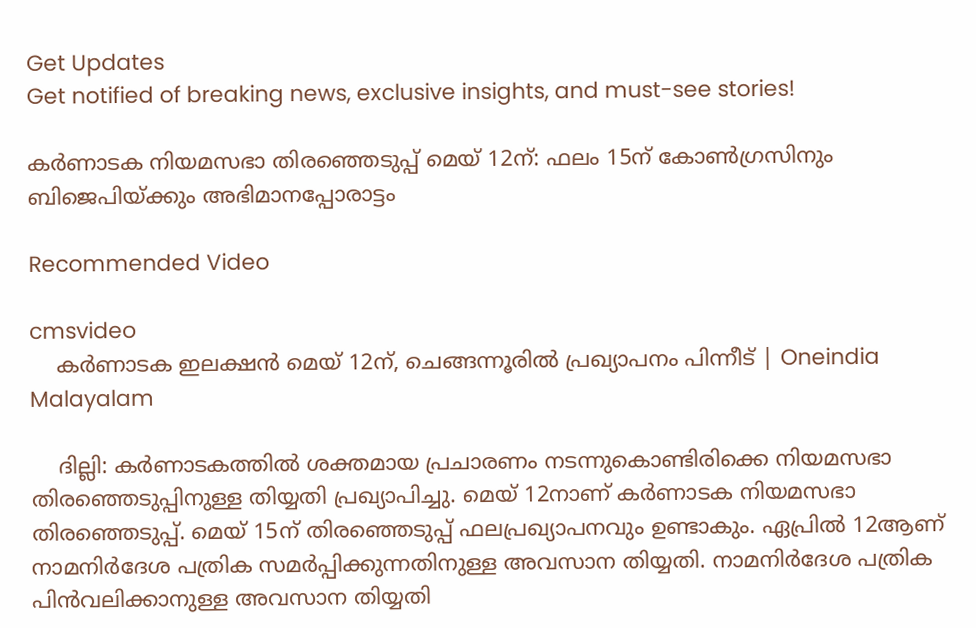Get Updates
Get notified of breaking news, exclusive insights, and must-see stories!

കര്‍ണാടക നിയമസഭാ തിരഞ്ഞെടുപ്പ് മെയ് 12ന്: ഫലം 15ന് കോണ്‍ഗ്രസിനും ബിജെപിയ്ക്കും അഭിമാനപ്പോരാട്ടം

Recommended Video

cmsvideo
    കർണാടക ഇലക്ഷൻ മെയ് 12ന്, ചെങ്ങന്നൂരില്‍ പ്രഖ്യാപനം പിന്നീട് | Oneindia Malayalam

    ദില്ലി: കര്‍ണാടകത്തില്‍ ശക്തമായ പ്രചാരണം നടന്നുകൊണ്ടിരിക്കെ നിയമസഭാ തിര‍ഞ്ഞെടുപ്പിനുള്ള തിയ്യതി പ്രഖ്യാപിച്ചു. മെയ് 12നാണ് കര്‍ണാടക നിയമസഭാ തിരഞ്ഞെടുപ്പ്. മെയ് 15ന് തിരഞ്ഞെടുപ്പ് ഫലപ്രഖ്യാപനവും ഉണ്ടാകും. ഏപ്രില്‍ 12ആണ് നാമനിര്‍ദേശ പത്രിക സമര്‍പ്പിക്കുന്നതിനുള്ള അവസാന തിയ്യതി. നാമനിര്‍ദേശ പത്രിക പിന്‍വലിക്കാനുള്ള അവസാന തിയ്യതി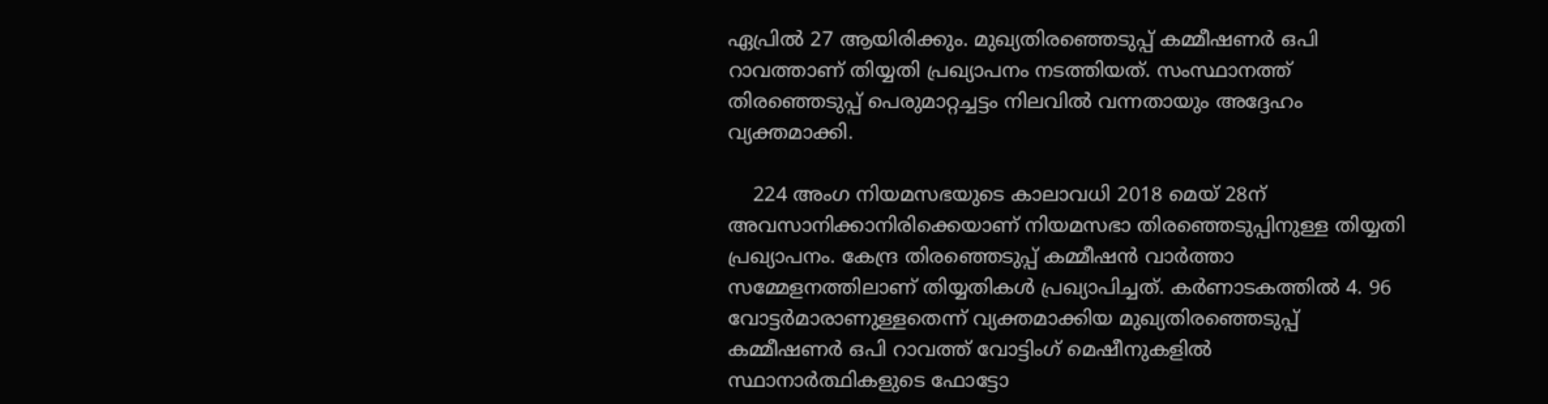ഏപ്രില്‍ 27 ആയിരിക്കും. മുഖ്യതിരഞ്ഞെടുപ്പ് കമ്മീഷണര്‍ ഒപി റാവത്താണ് തിയ്യതി പ്രഖ്യാപനം നടത്തിയത്. സംസ്ഥാനത്ത് തിരഞ്ഞെടുപ്പ് പെരുമാറ്റച്ചട്ടം നിലവില്‍ വന്നതായും അദ്ദേഹം വ്യക്തമാക്കി.

    224 അംഗ നിയമസഭയുടെ കാലാവധി 2018 മെയ് 28ന് അവസാനിക്കാനിരിക്കെയാണ് നിയമസഭാ തിരഞ്ഞെടുപ്പിനുള്ള തിയ്യതി പ്രഖ്യാപനം. കേന്ദ്ര തിര‍ഞ്ഞെടുപ്പ് കമ്മീഷന്‍ വാര്‍ത്താ സമ്മേളനത്തിലാണ് തിയ്യതികള്‍ പ്രഖ്യാപിച്ചത്. കര്‍ണാടകത്തില്‍ 4. 96 വോട്ടര്‍മാരാണുള്ളതെന്ന് വ്യക്തമാക്കിയ മുഖ്യതിരഞ്ഞെടുപ്പ് കമ്മീഷണര്‍ ഒപി റാവത്ത് വോട്ടിംഗ് മെഷീനുകളില്‍ സ്ഥാനാര്‍ത്ഥികളുടെ ഫോട്ടോ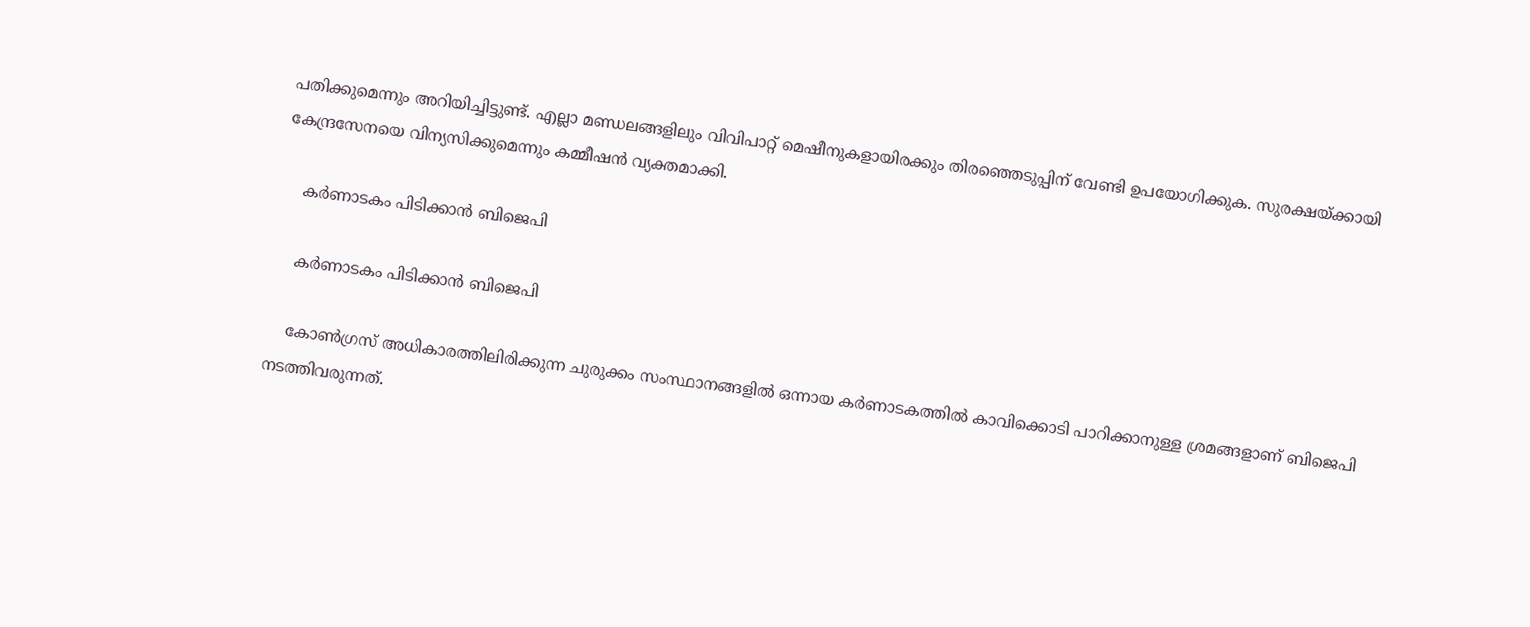പതിക്കുമെന്നും അറിയിച്ചിട്ടുണ്ട്. എല്ലാ മണ്ഡലങ്ങളിലും വിവിപാറ്റ് മെഷീനുകളായിരക്കും തിരഞ്ഞെടുപ്പിന് വേണ്ടി ഉപയോഗിക്കുക. സുരക്ഷയ്ക്കായി കേന്ദ്രസേനയെ വിന്യസിക്കുമെന്നും കമ്മീഷന്‍ വ്യക്തമാക്കി.

    കര്‍ണാടകം പിടിക്കാന്‍ ബിജെപി

    കര്‍ണാടകം പിടിക്കാന്‍ ബിജെപി

    കോണ്‍ഗ്രസ് അധികാരത്തിലിരിക്കുന്ന ചുരുക്കം സംസ്ഥാനങ്ങളില്‍ ഒന്നായ കര്‍ണാടകത്തില്‍ കാവിക്കൊടി പാറിക്കാനുള്ള ശ്രമങ്ങളാണ് ബിജെപി നടത്തിവരുന്നത്.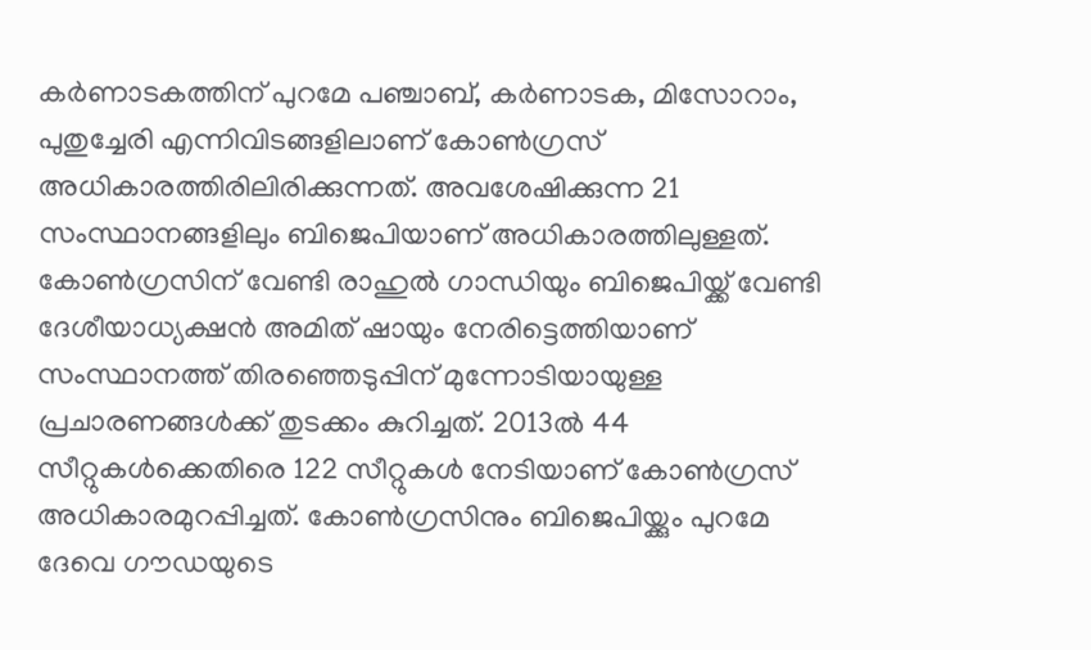കര്‍ണാടകത്തിന് പുറമേ പ‍ഞ്ചാബ്, കര്‍ണാടക, മിസോറാം, പുതുച്ചേരി എന്നിവിടങ്ങളിലാണ് കോണ്‍ഗ്രസ് അധികാരത്തിരിലിരിക്കുന്നത്. അവശേഷിക്കുന്ന 21 സംസ്ഥാനങ്ങളിലും ബിജെപിയാണ് അധികാരത്തിലുള്ളത്. കോണ്‍ഗ്രസിന് വേണ്ടി രാഹുല്‍ ഗാന്ധിയും ബിജെപിയ്ക്ക് വേണ്ടി ദേശീയാധ്യക്ഷന്‍ അമിത് ഷായും നേരിട്ടെത്തിയാണ് സംസ്ഥാനത്ത് തിരഞ്ഞെടുപ്പിന് മുന്നോടിയായുള്ള പ്രചാരണങ്ങള്‍ക്ക് തുടക്കം കുറിച്ചത്. 2013ല്‍ 44 സീറ്റുകള്‍ക്കെതിരെ 122 സീറ്റുകള്‍ നേടിയാണ് കോണ്‍ഗ്രസ് അധികാരമുറപ്പിച്ചത്. കോണ്‍ഗ്രസിനും ബിജെപിയ്ക്കും പുറമേ ദേവെ ഗൗഡയുടെ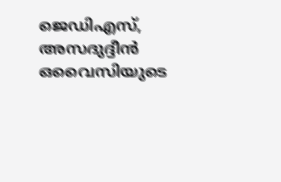ജെഡിഎസ്, അസദുദ്ദീന്‍ ഒവൈസിയുടെ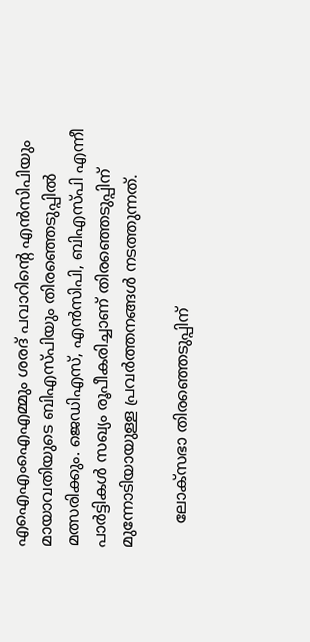എഐഎംഐഎമ്മും ശരദ് പവാറിന്റെ എന്‍സിപിയും മായാവതിയുടെ ബിഎസ്പിയും തിരഞ്ഞെടുപ്പില്‍ മത്സരിക്കും. ജെഡിഎസ്, എന്‍സിപി, ബിഎസ്പി എന്നീ പാര്‍ട്ടികള്‍ സഖ്യം രൂപീകരിച്ചാണ് തിരഞ്ഞെടുപ്പിന് മുന്നോടിയായുള്ള പ്രവര്‍ത്തനങ്ങള്‍ നടത്തുന്നത്.

     ലോക്സഭാ തിരഞ്ഞെടുപ്പിന്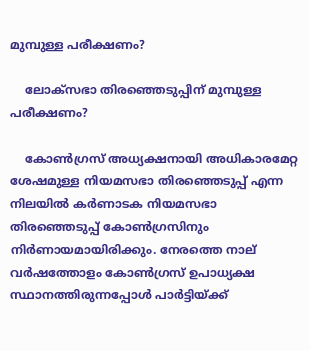മുമ്പുള്ള പരീക്ഷണം?

    ലോക്സഭാ തിരഞ്ഞെടുപ്പിന് മുമ്പുള്ള പരീക്ഷണം?

    കോണ്‍ഗ്രസ് അധ്യക്ഷനായി അധികാരമേറ്റ ശേഷമുള്ള നിയമസഭാ തിരഞ്ഞെടുപ്പ് എന്ന നിലയില്‍ കര്‍ണാടക നിയമസഭാ തിരഞ്ഞെടുപ്പ് കോണ്‍ഗ്രസിനും നിര്‍ണായമായിരിക്കും. നേരത്തെ നാല് വര്‍ഷത്തോളം കോണ്‍ഗ്രസ് ഉപാധ്യക്ഷ സ്ഥാനത്തിരുന്നപ്പോള്‍ പാര്‍ട്ടിയ്ക്ക്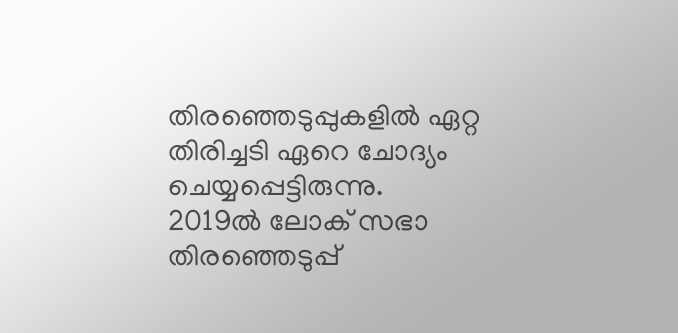തിരഞ്ഞെടുപ്പുകളില്‍ ഏറ്റ തിരിച്ചടി ഏറെ ചോദ്യം ചെയ്യപ്പെട്ടിരുന്നു. 2019ല്‍ ലോക് സഭാ തിരഞ്ഞെടുപ്പ്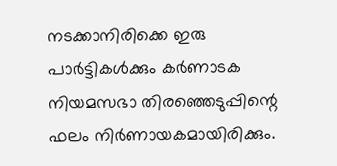നടക്കാനിരിക്കെ ഇരു പാര്‍ട്ടികള്‍ക്കും കര്‍ണാടക നിയമസഭാ തിരഞ്ഞെടുപ്പിന്റെ ഫലം നിര്‍ണായകമായിരിക്കും.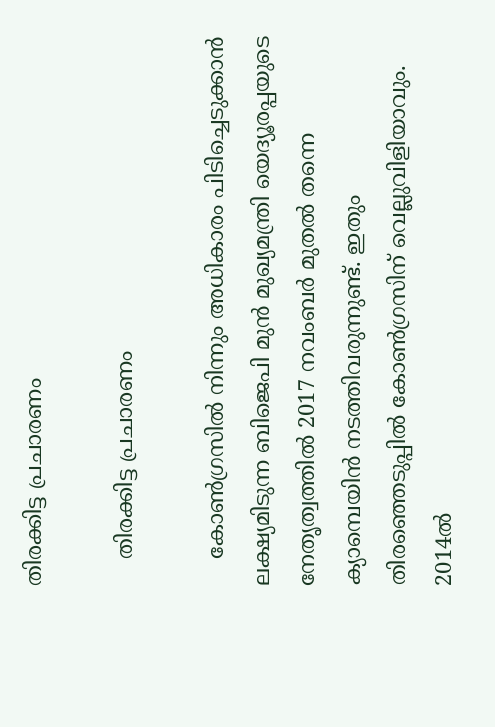തിരക്കിട്ട പ്രചാരണം

    തിരക്കിട്ട പ്രചാരണം

    കോണ്‍ഗ്രസില്‍ നിന്നും അധികാരം പിടിച്ചെടുക്കാന്‍ ലക്ഷ്യമിടുന്ന ബിജെപി മുന്‍ മുഖ്യമന്ത്രി യെദ്യൂരപ്പയുടെ നേതൃത്വത്തില്‍ 2017 നവംബര്‍ മുതല്‍ തന്നെ ക്യാമ്പെയിന്‍ നടത്തിവരുന്നുണ്ട്. ഇതും തിരഞ്ഞെടുപ്പില്‍ കോണ്‍ഗ്രസിന് വെല്ലുവിളിയാവും. 2014ല്‍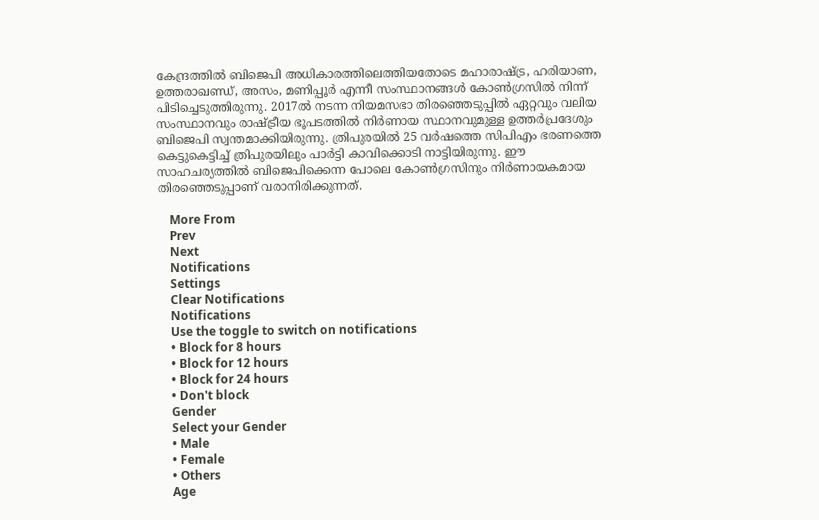കേന്ദ്രത്തില്‍ ബിജെപി അധികാരത്തിലെത്തിയതോടെ മഹാരാഷ്ട്ര, ഹരിയാണ, ഉത്തരാഖണ്ഡ്, അസം, മണിപ്പൂര്‍ എന്നീ സംസ്ഥാനങ്ങള്‍ കോണ്‍ഗ്രസില്‍ നിന്ന് പിടിച്ചെടുത്തിരുന്നു. 2017ല്‍ നടന്ന നിയമസഭാ തിരഞ്ഞെടുപ്പില്‍ ഏറ്റവും വലിയ സംസ്ഥാനവും രാഷ്ട്രീയ ഭൂപടത്തില്‍ നിര്‍ണായ സ്ഥാനവുമുള്ള ഉത്തര്‍പ്രദേശും ബിജെപി സ്വന്തമാക്കിയിരുന്നു. ത്രിപുരയില്‍ 25 വര്‍ഷത്തെ സിപിഎം ഭരണത്തെ കെട്ടുകെട്ടിച്ച് ത്രിപുരയിലും പാര്‍ട്ടി കാവിക്കൊടി നാട്ടിയിരുന്നു. ഈ സാഹചര്യത്തില്‍ ബിജെപിക്കെന്ന പോലെ കോണ്‍ഗ്രസിനും നിര്‍ണായകമായ തിരഞ്ഞെടുപ്പാണ് വരാനിരിക്കുന്നത്.

    More From
    Prev
    Next
    Notifications
    Settings
    Clear Notifications
    Notifications
    Use the toggle to switch on notifications
    • Block for 8 hours
    • Block for 12 hours
    • Block for 24 hours
    • Don't block
    Gender
    Select your Gender
    • Male
    • Female
    • Others
    Age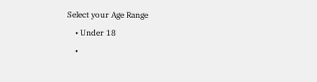Select your Age Range
    • Under 18
    •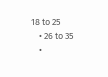18 to 25
    • 26 to 35
    •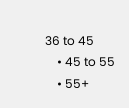36 to 45
    • 45 to 55
    • 55+